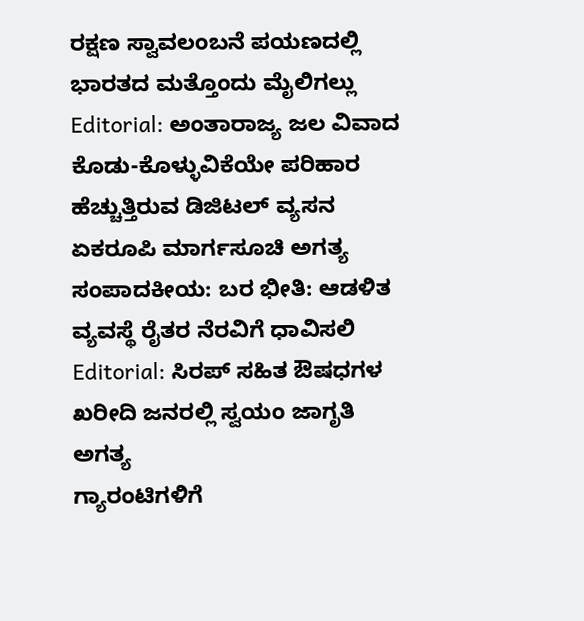ರಕ್ಷಣ ಸ್ವಾವಲಂಬನೆ ಪಯಣದಲ್ಲಿ ಭಾರತದ ಮತ್ತೊಂದು ಮೈಲಿಗಲ್ಲು
Editorial: ಅಂತಾರಾಜ್ಯ ಜಲ ವಿವಾದ ಕೊಡು-ಕೊಳ್ಳುವಿಕೆಯೇ ಪರಿಹಾರ
ಹೆಚ್ಚುತ್ತಿರುವ ಡಿಜಿಟಲ್ ವ್ಯಸನ ಏಕರೂಪಿ ಮಾರ್ಗಸೂಚಿ ಅಗತ್ಯ
ಸಂಪಾದಕೀಯ: ಬರ ಭೀತಿ: ಆಡಳಿತ ವ್ಯವಸ್ಥೆ ರೈತರ ನೆರವಿಗೆ ಧಾವಿಸಲಿ
Editorial: ಸಿರಪ್ ಸಹಿತ ಔಷಧಗಳ ಖರೀದಿ ಜನರಲ್ಲಿ ಸ್ವಯಂ ಜಾಗೃತಿ ಅಗತ್ಯ
ಗ್ಯಾರಂಟಿಗಳಿಗೆ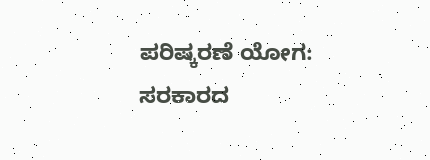ಪರಿಷ್ಕರಣೆ ಯೋಗ: ಸರಕಾರದ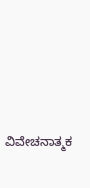ವಿವೇಚನಾತ್ಮಕ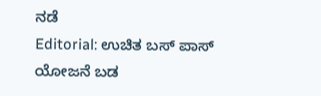ನಡೆ
Editorial: ಉಚಿತ ಬಸ್ ಪಾಸ್ ಯೋಜನೆ ಬಡ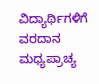ವಿದ್ಯಾರ್ಥಿಗಳಿಗೆ ವರದಾನ
ಮಧ್ಯಪ್ರಾಚ್ಯ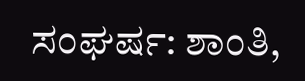ಸಂಘರ್ಷ: ಶಾಂತಿ,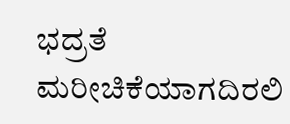ಭದ್ರತೆ ಮರೀಚಿಕೆಯಾಗದಿರಲಿ